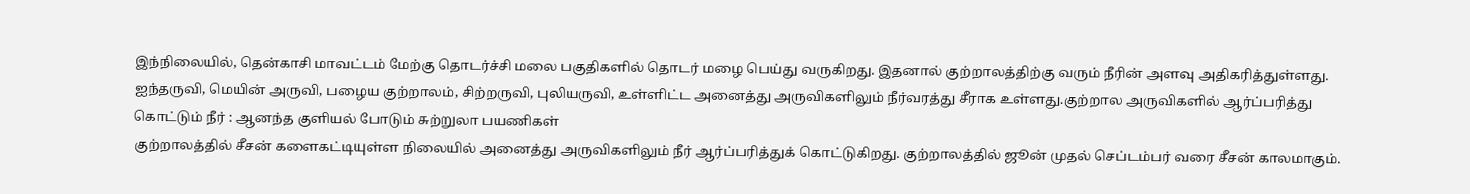இந்நிலையில், தென்காசி மாவட்டம் மேற்கு தொடர்ச்சி மலை பகுதிகளில் தொடர் மழை பெய்து வருகிறது. இதனால் குற்றாலத்திற்கு வரும் நீரின் அளவு அதிகரித்துள்ளது. ஐந்தருவி, மெயின் அருவி, பழைய குற்றாலம், சிற்றருவி, புலியருவி, உள்ளிட்ட அனைத்து அருவிகளிலும் நீர்வரத்து சீராக உள்ளது.குற்றால அருவிகளில் ஆர்ப்பரித்து கொட்டும் நீர் : ஆனந்த குளியல் போடும் சுற்றுலா பயணிகள்
குற்றாலத்தில் சீசன் களைகட்டியுள்ள நிலையில் அனைத்து அருவிகளிலும் நீர் ஆர்ப்பரித்துக் கொட்டுகிறது. குற்றாலத்தில் ஜூன் முதல் செப்டம்பர் வரை சீசன் காலமாகும்.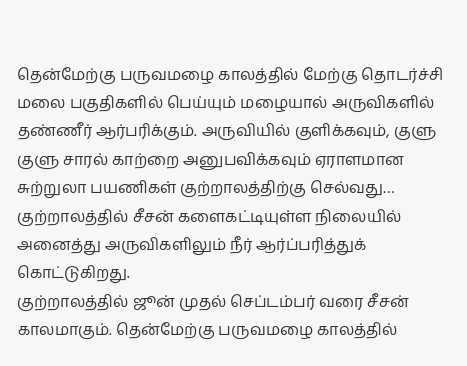தென்மேற்கு பருவமழை காலத்தில் மேற்கு தொடர்ச்சி மலை பகுதிகளில் பெய்யும் மழையால் அருவிகளில் தண்ணீர் ஆர்பரிக்கும். அருவியில் குளிக்கவும், குளு குளு சாரல் காற்றை அனுபவிக்கவும் ஏராளமான சுற்றுலா பயணிகள் குற்றாலத்திற்கு செல்வது…
குற்றாலத்தில் சீசன் களைகட்டியுள்ள நிலையில் அனைத்து அருவிகளிலும் நீர் ஆர்ப்பரித்துக் கொட்டுகிறது.
குற்றாலத்தில் ஜூன் முதல் செப்டம்பர் வரை சீசன் காலமாகும். தென்மேற்கு பருவமழை காலத்தில்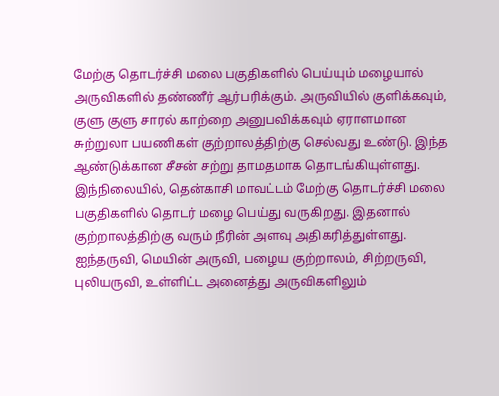மேற்கு தொடர்ச்சி மலை பகுதிகளில் பெய்யும் மழையால் அருவிகளில் தண்ணீர் ஆர்பரிக்கும். அருவியில் குளிக்கவும், குளு குளு சாரல் காற்றை அனுபவிக்கவும் ஏராளமான சுற்றுலா பயணிகள் குற்றாலத்திற்கு செல்வது உண்டு. இந்த ஆண்டுக்கான சீசன் சற்று தாமதமாக தொடங்கியுள்ளது.
இந்நிலையில், தென்காசி மாவட்டம் மேற்கு தொடர்ச்சி மலை பகுதிகளில் தொடர் மழை பெய்து வருகிறது. இதனால் குற்றாலத்திற்கு வரும் நீரின் அளவு அதிகரித்துள்ளது. ஐந்தருவி, மெயின் அருவி, பழைய குற்றாலம், சிற்றருவி, புலியருவி, உள்ளிட்ட அனைத்து அருவிகளிலும்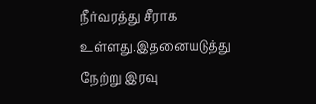நீர்வரத்து சீராக உள்ளது.இதனையடுத்து நேற்று இரவு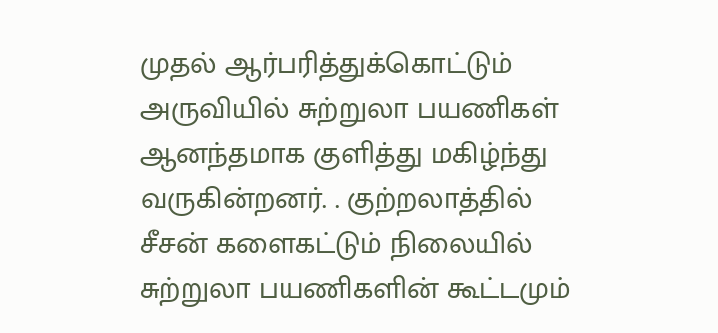முதல் ஆர்பரித்துக்கொட்டும் அருவியில் சுற்றுலா பயணிகள் ஆனந்தமாக குளித்து மகிழ்ந்து வருகின்றனர். . குற்றலாத்தில் சீசன் களைகட்டும் நிலையில் சுற்றுலா பயணிகளின் கூட்டமும்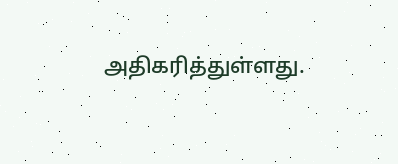அதிகரித்துள்ளது.